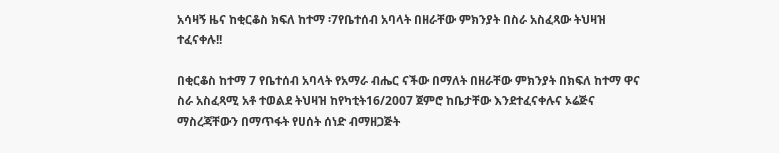አሳዛኝ ዜና ከቂርቆስ ክፍለ ከተማ ፡7የቤተሰብ አባላት በዘራቸው ምክንያት በስራ አስፈጻው ትህዛዝ ተፈናቀሉ!!

በቂርቆስ ከተማ 7 የቤተሰብ አባላት የአማራ ብሔር ናችው በማለት በዘራቸው ምክንያት በክፍለ ከተማ ዋና ስራ አስፈጻሚ አቶ ተወልደ ትህዛዝ ከየካቲት16/2007 ጀምሮ ከቤታቸው እንደተፈናቀሉና ኦሬጅና ማስረጃቸውን በማጥፋት የሀሰት ሰነድ ብማዘጋጅት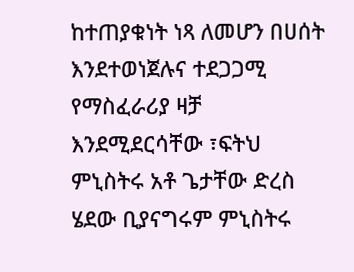ከተጠያቁነት ነጻ ለመሆን በሀሰት እንደተወነጀሉና ተደጋጋሚ የማስፈራሪያ ዛቻ እንደሚደርሳቸው ፣ፍትህ ምኒስትሩ አቶ ጌታቸው ድረስ ሄደው ቢያናግሩም ምኒስትሩ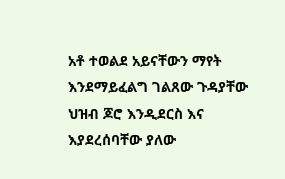አቶ ተወልደ አይናቸውን ማየት እንደማይፈልግ ገልጸው ጉዳያቸው ህዝብ ጆሮ እንዲደርስ እና እያደረሰባቸው ያለው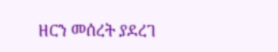ዘርን መሰረት ያደረገ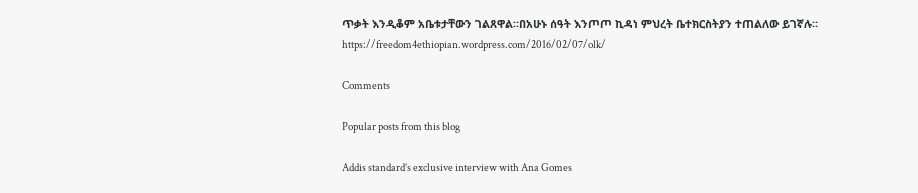ጥቃት እንዲቆም አቤቱታቸውን ገልጸዋል።በአሁኑ ሰዓት እንጦጦ ኪዳነ ምህረት ቤተክርስትያን ተጠልለው ይገኛሉ።
https://freedom4ethiopian.wordpress.com/2016/02/07/olk/

Comments

Popular posts from this blog

Addis standard’s exclusive interview with Ana Gomes